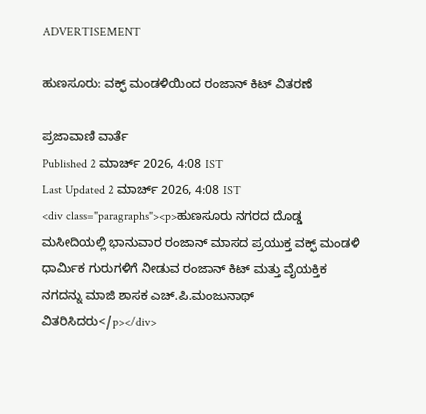ADVERTISEMENT

ಹುಣಸೂರು: ವಕ್ಫ್‌ ಮಂಡಳಿಯಿಂದ ರಂಜಾನ್‌ ಕಿಟ್‌ ವಿತರಣೆ

ಪ್ರಜಾವಾಣಿ ವಾರ್ತೆ
Published 2 ಮಾರ್ಚ್ 2026, 4:08 IST
Last Updated 2 ಮಾರ್ಚ್ 2026, 4:08 IST
<div class="paragraphs"><p>ಹುಣಸೂರು ನಗರದ ದೊಡ್ಡ ಮಸೀದಿಯಲ್ಲಿ ಭಾನುವಾರ ರಂಜಾನ್‌ ಮಾಸದ ಪ್ರಯುಕ್ತ ವಕ್ಫ್‌ ಮಂಡಳಿ ಧಾರ್ಮಿಕ ಗುರುಗಳಿಗೆ ನೀಡುವ ರಂಜಾನ್‌ ಕಿಟ್‌ ಮತ್ತು ವೈಯಕ್ತಿಕ ನಗದನ್ನು ಮಾಜಿ ಶಾಸಕ ಎಚ್.ಪಿ.ಮಂಜುನಾಥ್‌ ವಿತರಿಸಿದರು</p></div>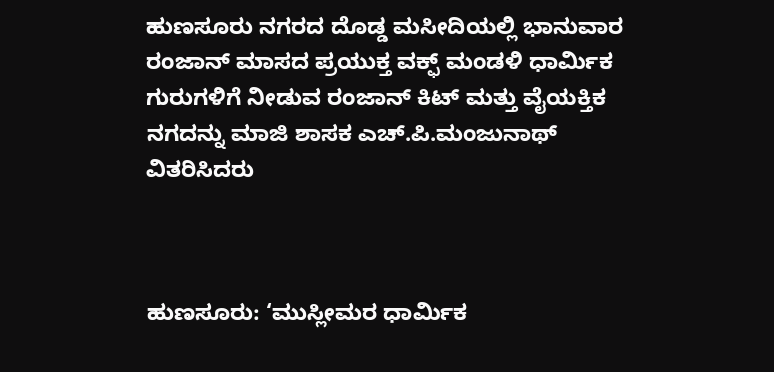ಹುಣಸೂರು ನಗರದ ದೊಡ್ಡ ಮಸೀದಿಯಲ್ಲಿ ಭಾನುವಾರ ರಂಜಾನ್‌ ಮಾಸದ ಪ್ರಯುಕ್ತ ವಕ್ಫ್‌ ಮಂಡಳಿ ಧಾರ್ಮಿಕ ಗುರುಗಳಿಗೆ ನೀಡುವ ರಂಜಾನ್‌ ಕಿಟ್‌ ಮತ್ತು ವೈಯಕ್ತಿಕ ನಗದನ್ನು ಮಾಜಿ ಶಾಸಕ ಎಚ್.ಪಿ.ಮಂಜುನಾಥ್‌ ವಿತರಿಸಿದರು



ಹುಣಸೂರು: ‘ಮುಸ್ಲೀಮರ ಧಾರ್ಮಿಕ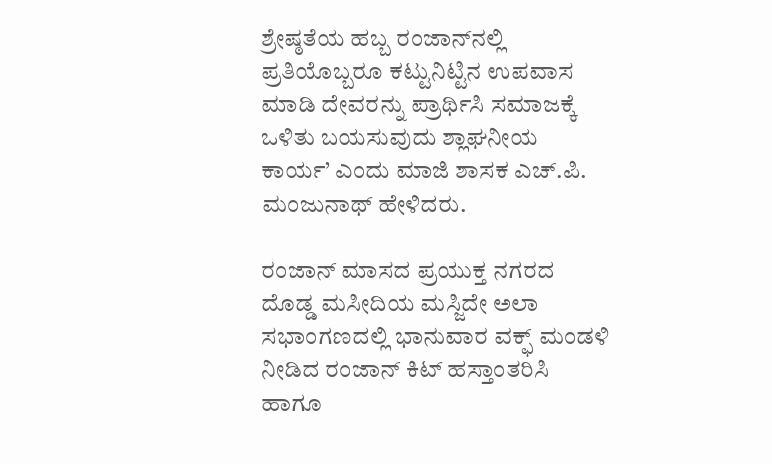ಶ್ರೇಷ್ಠತೆಯ ಹಬ್ಬ ರಂಜಾನ್‌ನಲ್ಲಿ ಪ್ರತಿಯೊಬ್ಬರೂ ಕಟ್ಟುನಿಟ್ಟಿನ ಉಪವಾಸ ಮಾಡಿ ದೇವರನ್ನು ಪ್ರಾರ್ಥಿಸಿ ಸಮಾಜಕ್ಕೆ ಒಳಿತು ಬಯಸುವುದು ಶ್ಲಾಘನೀಯ ಕಾರ್ಯ’ ಎಂದು ಮಾಜಿ ಶಾಸಕ ಎಚ್.ಪಿ. ಮಂಜುನಾಥ್‌ ಹೇಳಿದರು.

ರಂಜಾನ್ ಮಾಸದ ಪ್ರಯುಕ್ತ ನಗರದ ದೊಡ್ಡ ಮಸೀದಿಯ ಮಸ್ಜಿದೇ ಅಲಾ ಸಭಾಂಗಣದಲ್ಲಿ ಭಾನುವಾರ ವಕ್ಫ್ ಮಂಡಳಿ ನೀಡಿದ ರಂಜಾನ್‌ ಕಿಟ್‌ ಹಸ್ತಾಂತರಿಸಿ ಹಾಗೂ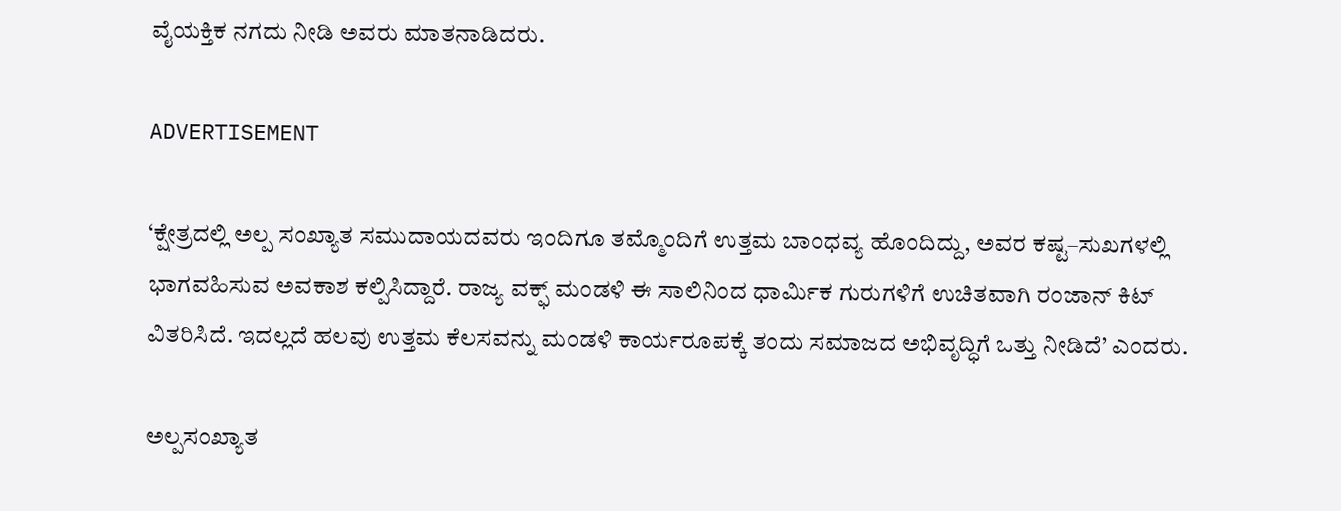ವೈಯಕ್ತಿಕ ನಗದು ನೀಡಿ ಅವರು ಮಾತನಾಡಿದರು.

ADVERTISEMENT

‘ಕ್ಷೇತ್ರದಲ್ಲಿ ಅಲ್ಪ ಸಂಖ್ಯಾತ ಸಮುದಾಯದವರು ಇಂದಿಗೂ ತಮ್ಮೊಂದಿಗೆ ಉತ್ತಮ ಬಾಂಧವ್ಯ ಹೊಂದಿದ್ದು, ಅವರ ಕಷ್ಟ–ಸುಖಗಳಲ್ಲಿ ಭಾಗವಹಿಸುವ ಅವಕಾಶ ಕಲ್ಪಿಸಿದ್ದಾರೆ. ರಾಜ್ಯ ವಕ್ಫ್‌ ಮಂಡಳಿ ಈ ಸಾಲಿನಿಂದ ಧಾರ್ಮಿಕ ಗುರುಗಳಿಗೆ ಉಚಿತವಾಗಿ ರಂಜಾನ್‌ ಕಿಟ್‌ ವಿತರಿಸಿದೆ. ಇದಲ್ಲದೆ ಹಲವು ಉತ್ತಮ ಕೆಲಸವನ್ನು ಮಂಡಳಿ ಕಾರ್ಯರೂಪಕ್ಕೆ ತಂದು ಸಮಾಜದ ಅಭಿವೃದ್ಧಿಗೆ ಒತ್ತು ನೀಡಿದೆ’ ಎಂದರು.

ಅಲ್ಪಸಂಖ್ಯಾತ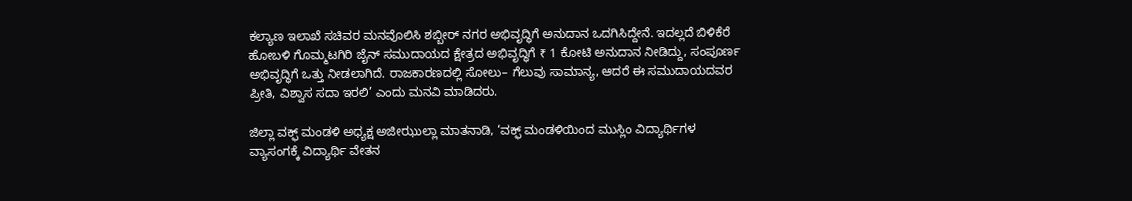ಕಲ್ಯಾಣ ಇಲಾಖೆ ಸಚಿವರ ಮನವೊಲಿಸಿ ಶಬ್ಬೀರ್‌ ನಗರ ಅಭಿವೃದ್ಧಿಗೆ ಅನುದಾನ ಒದಗಿಸಿದ್ದೇನೆ. ಇದಲ್ಲದೆ ಬಿಳಿಕೆರೆ ಹೋಬಳಿ ಗೊಮ್ಮಟಗಿರಿ ಜೈನ್‌ ಸಮುದಾಯದ ಕ್ಷೇತ್ರದ ಅಭಿವೃದ್ಧಿಗೆ ₹ 1 ಕೋಟಿ ಅನುದಾನ ನೀಡಿದ್ದು, ಸಂಪೂರ್ಣ ಅಭಿವೃದ್ಧಿಗೆ ಒತ್ತು ನೀಡಲಾಗಿದೆ. ರಾಜಕಾರಣದಲ್ಲಿ ಸೋಲು– ಗೆಲುವು ಸಾಮಾನ್ಯ, ಆದರೆ ಈ ಸಮುದಾಯದವರ ಪ್ರೀತಿ, ವಿಶ್ವಾಸ ಸದಾ ಇರಲಿ’ ಎಂದು ಮನವಿ ಮಾಡಿದರು.

ಜಿಲ್ಲಾ ವಕ್ಫ್‌ ಮಂಡಳಿ ಅಧ್ಯಕ್ಷ ಅಜೀಝುಲ್ಲಾ ಮಾತನಾಡಿ, ‘ವಕ್ಫ್‌ ಮಂಡಳಿಯಿಂದ ಮುಸ್ಲಿಂ ವಿದ್ಯಾರ್ಥಿಗಳ ವ್ಯಾಸಂಗಕ್ಕೆ ವಿದ್ಯಾರ್ಥಿ ವೇತನ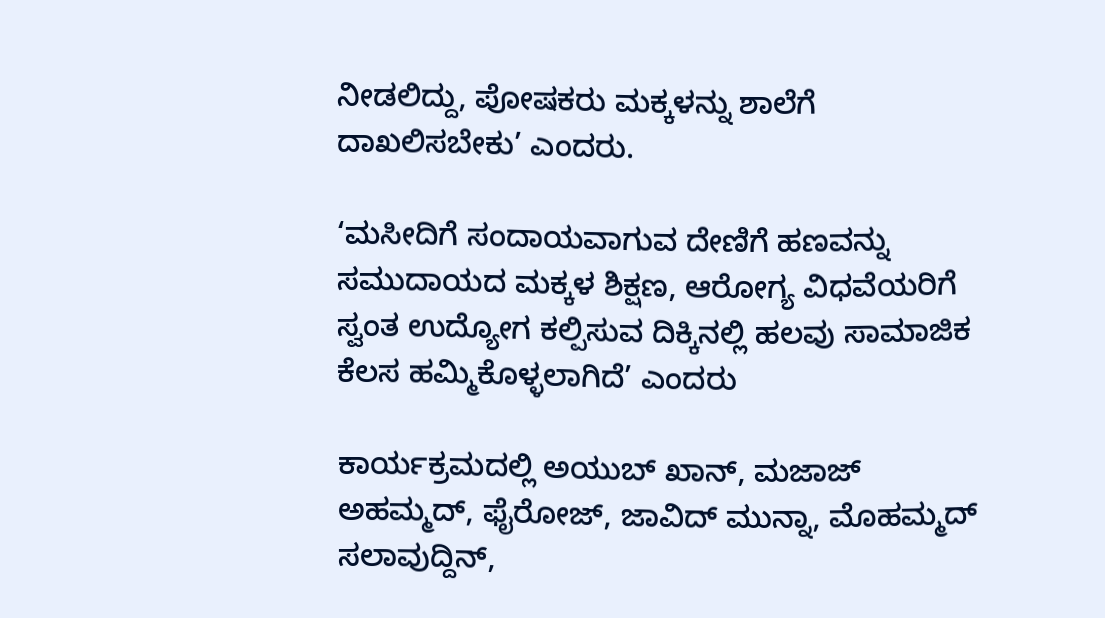ನೀಡಲಿದ್ದು, ಪೋಷಕರು ಮಕ್ಕಳನ್ನು ಶಾಲೆಗೆ ದಾಖಲಿಸಬೇಕು’ ಎಂದರು.

‘ಮಸೀದಿಗೆ ಸಂದಾಯವಾಗುವ ದೇಣಿಗೆ ಹಣವನ್ನು ಸಮುದಾಯದ ಮಕ್ಕಳ ಶಿಕ್ಷಣ, ಆರೋಗ್ಯ ವಿಧವೆಯರಿಗೆ ಸ್ವಂತ ಉದ್ಯೋಗ ಕಲ್ಪಿಸುವ ದಿಕ್ಕಿನಲ್ಲಿ ಹಲವು ಸಾಮಾಜಿಕ ಕೆಲಸ ಹಮ್ಮಿಕೊಳ್ಳಲಾಗಿದೆ’ ಎಂದರು

ಕಾರ್ಯಕ್ರಮದಲ್ಲಿ ಅಯುಬ್‌ ಖಾನ್‌, ಮಜಾಜ್‌ ಅಹಮ್ಮದ್‌, ಫೈರೋಜ್‌, ಜಾವಿದ್‌ ಮುನ್ನಾ, ಮೊಹಮ್ಮದ್‌ ಸಲಾವುದ್ದಿನ್‌,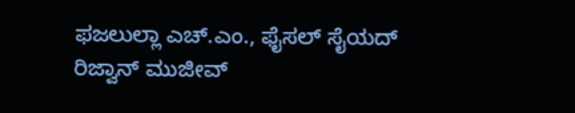ಫಜಲುಲ್ಲಾ ಎಚ್.ಎಂ., ಫೈಸಲ್‌ ಸೈಯದ್‌ ರಿಜ್ವಾನ್‌ ಮುಜೀವ್‌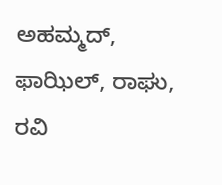ಅಹಮ್ಮದ್‌, ಫಾಝಿಲ್‌, ರಾಘು, ರವಿ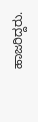ಹಾಜರಿದ್ದರು.